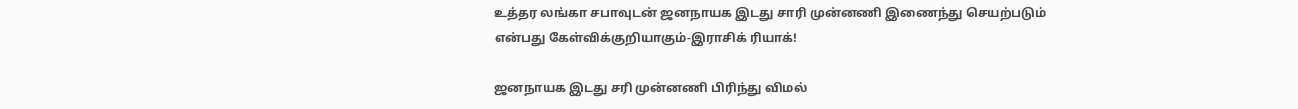உத்தர லங்கா சபாவுடன் ஜனநாயக இடது சாரி முன்னணி இணைந்து செயற்படும் என்பது கேள்விக்குறியாகும்-இராசிக் ரியாக்!

ஜனநாயக இடது சரி முன்னணி பிரிந்து விமல்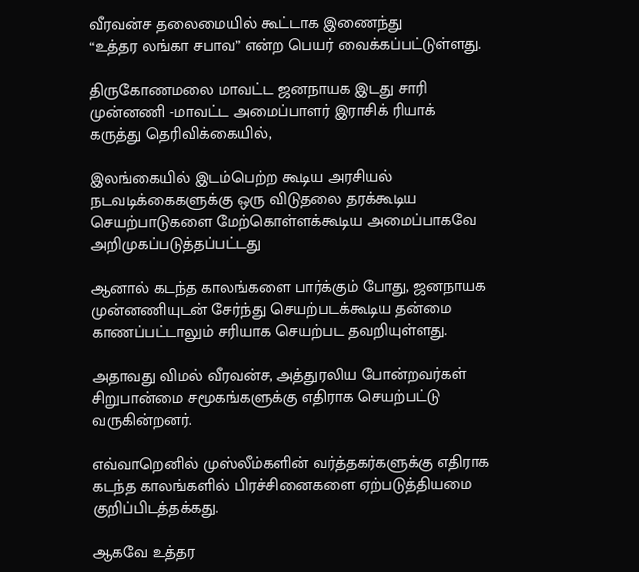வீரவன்ச தலைமையில் கூட்டாக இணைந்து
“உத்தர லங்கா சபாவ” என்ற பெயர் வைக்கப்பட்டுள்ளது.

திருகோணமலை மாவட்ட ஜனநாயக இடது சாரி முன்னணி -மாவட்ட அமைப்பாளர் இராசிக் ரியாக்
கருத்து தெரிவிக்கையில்,

இலங்கையில் இடம்பெற்ற கூடிய அரசியல் நடவடிக்கைகளுக்கு ஒரு விடுதலை தரக்கூடிய செயற்பாடுகளை மேற்கொள்ளக்கூடிய அமைப்பாகவே அறிமுகப்படுத்தப்பட்டது

ஆனால் கடந்த காலங்களை பார்க்கும் போது, ஜனநாயக முன்னணியுடன் சேர்ந்து செயற்படக்கூடிய தன்மை காணப்பட்டாலும் சரியாக செயற்பட தவறியுள்ளது.

அதாவது விமல் வீரவன்ச, அத்துரலிய போன்றவர்கள் சிறுபான்மை சமூகங்களுக்கு எதிராக செயற்பட்டு வருகின்றனர்.

எவ்வாறெனில் முஸ்லீம்களின் வர்த்தகர்களுக்கு எதிராக கடந்த காலங்களில் பிரச்சினைகளை ஏற்படுத்தியமை குறிப்பிடத்தக்கது.

ஆகவே உத்தர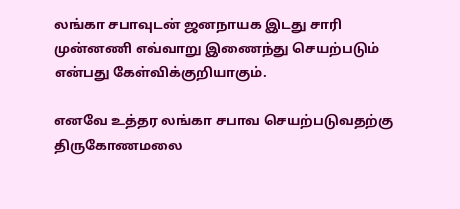லங்கா சபாவுடன் ஜனநாயக இடது சாரி முன்னணி எவ்வாறு இணைந்து செயற்படும் என்பது கேள்விக்குறியாகும்.

எனவே உத்தர லங்கா சபாவ செயற்படுவதற்கு திருகோணமலை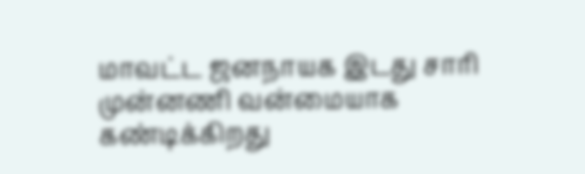மாவட்ட ஜனநாயக இடது சாரி முன்னணி வன்மையாக கண்டிக்கிறது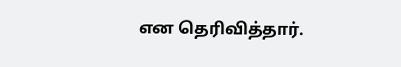என தெரிவித்தார்.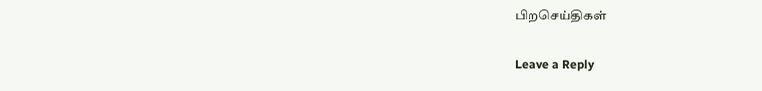பிறசெய்திகள்

Leave a Reply